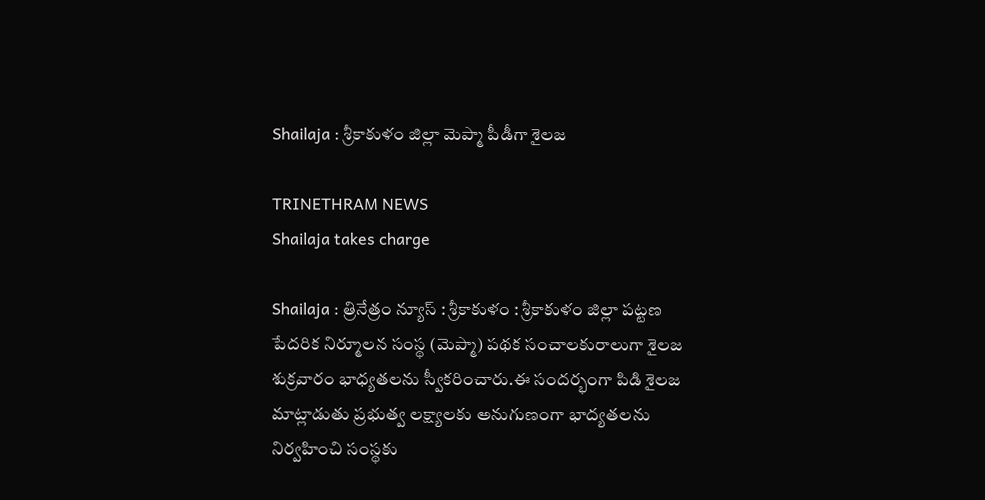Shailaja : శ్రీకాకుళం జిల్లా మెప్మా పీడీగా శైలజ

TRINETHRAM NEWS
Shailaja takes charge

Shailaja : త్రినేత్రం న్యూస్ : శ్రీకాకుళం : శ్రీకాకుళం జిల్లా పట్టణ పేదరిక నిర్మూలన సంస్థ (మెప్మా) పథక సంచాలకురాలుగా శైలజ శుక్రవారం భాధ్యతలను స్వీకరించారు.ఈ సందర్భంగా పిడి శైలజ మాట్లాడుతు ప్రభుత్వ లక్ష్యాలకు అనుగుణంగా భాద్యతలను నిర్వహించి సంస్థకు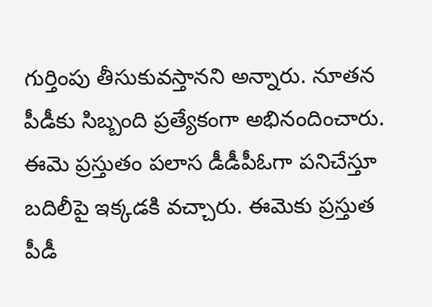గుర్తింపు తీసుకువస్తానని అన్నారు. నూతన పీడీకు సిబ్బంది ప్రత్యేకంగా అభినందించారు. ఈమె ప్రస్తుతం పలాస డీడీపీఓగా పనిచేస్తూ బదిలీపై ఇక్కడకి వచ్చారు. ఈమెకు ప్రస్తుత పీడీ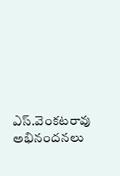ఎస్.వెంకటరావు అభినందనలు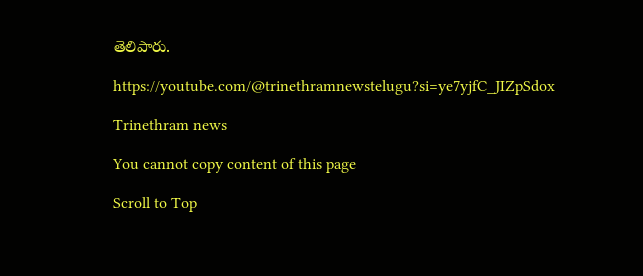తెలిపారు.

https://youtube.com/@trinethramnewstelugu?si=ye7yjfC_JIZpSdox

Trinethram news

You cannot copy content of this page

Scroll to Top